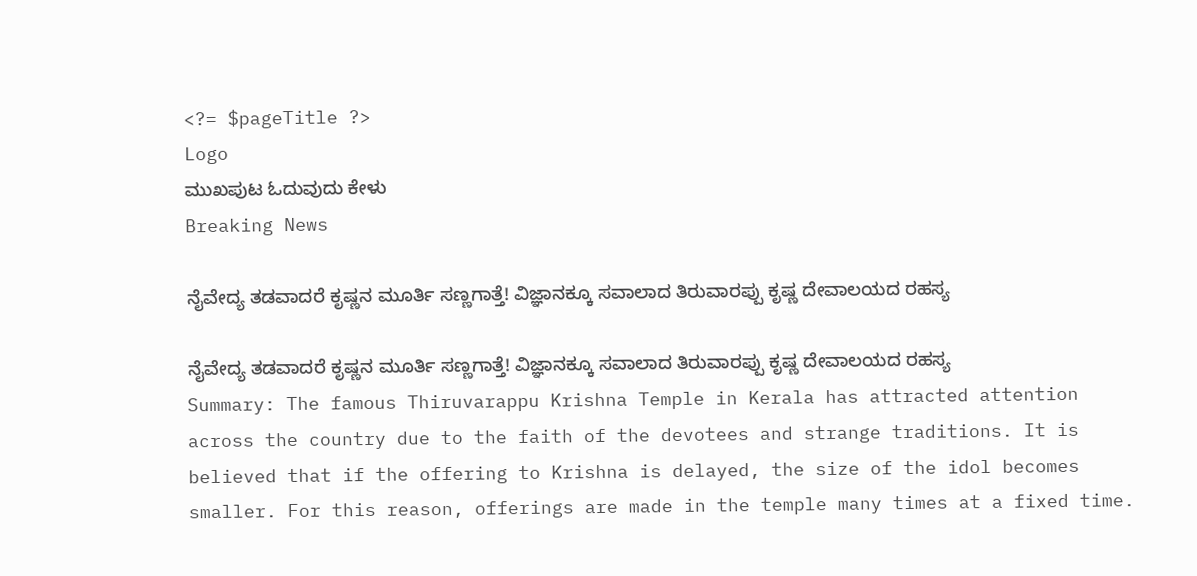<?= $pageTitle ?>
Logo
ಮುಖಪುಟ ಓದುವುದು ಕೇಳು
Breaking News

ನೈವೇದ್ಯ ತಡವಾದರೆ ಕೃಷ್ಣನ ಮೂರ್ತಿ ಸಣ್ಣಗಾತ್ತೆ! ವಿಜ್ಞಾನಕ್ಕೂ ಸವಾಲಾದ ತಿರುವಾರಪ್ಪು ಕೃಷ್ಣ ದೇವಾಲಯದ ರಹಸ್ಯ

ನೈವೇದ್ಯ ತಡವಾದರೆ ಕೃಷ್ಣನ ಮೂರ್ತಿ ಸಣ್ಣಗಾತ್ತೆ! ವಿಜ್ಞಾನಕ್ಕೂ ಸವಾಲಾದ ತಿರುವಾರಪ್ಪು ಕೃಷ್ಣ ದೇವಾಲಯದ ರಹಸ್ಯ
Summary: The famous Thiruvarappu Krishna Temple in Kerala has attracted attention across the country due to the faith of the devotees and strange traditions. It is believed that if the offering to Krishna is delayed, the size of the idol becomes smaller. For this reason, offerings are made in the temple many times at a fixed time.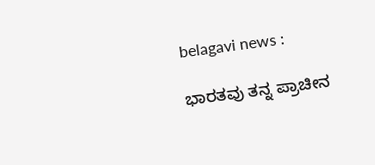belagavi news :

ಭಾರತವು ತನ್ನ ಪ್ರಾಚೀನ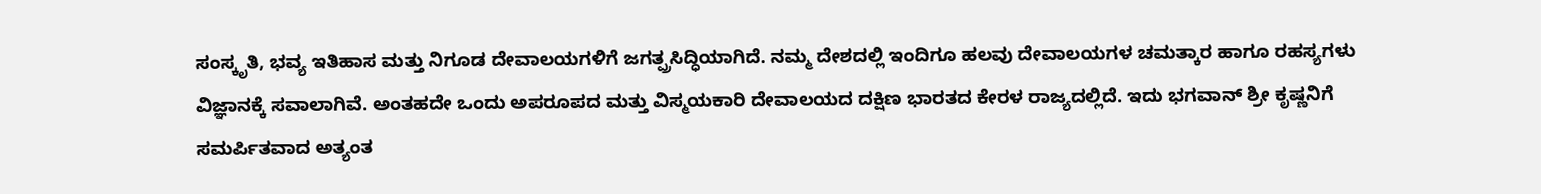ಸಂಸ್ಕೃತಿ, ಭವ್ಯ ಇತಿಹಾಸ ಮತ್ತು ನಿಗೂಡ ದೇವಾಲಯಗಳಿಗೆ ಜಗತ್ಪ್ರಸಿದ್ಧಿಯಾಗಿದೆ. ನಮ್ಮ ದೇಶದಲ್ಲಿ ಇಂದಿಗೂ ಹಲವು ದೇವಾಲಯಗಳ ಚಮತ್ಕಾರ ಹಾಗೂ ರಹಸ್ಯಗಳು ವಿಜ್ಞಾನಕ್ಕೆ ಸವಾಲಾಗಿವೆ. ಅಂತಹದೇ ಒಂದು ಅಪರೂಪದ ಮತ್ತು ವಿಸ್ಮಯಕಾರಿ ದೇವಾಲಯದ ದಕ್ಷಿಣ ಭಾರತದ ಕೇರಳ ರಾಜ್ಯದಲ್ಲಿದೆ. ಇದು ಭಗವಾನ್ ಶ್ರೀ ಕೃಷ್ಣನಿಗೆ ಸಮರ್ಪಿತವಾದ ಅತ್ಯಂತ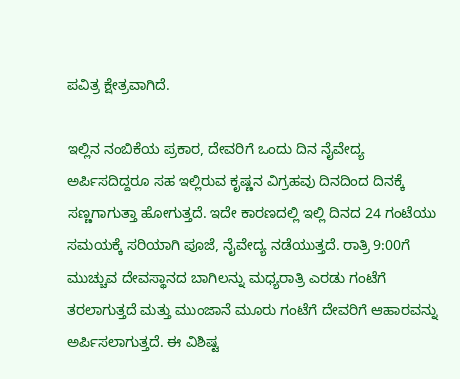ಪವಿತ್ರ ಕ್ಷೇತ್ರವಾಗಿದೆ.

ಇಲ್ಲಿನ ನಂಬಿಕೆಯ ಪ್ರಕಾರ, ದೇವರಿಗೆ ಒಂದು ದಿನ ನೈವೇದ್ಯ ಅರ್ಪಿಸದಿದ್ದರೂ ಸಹ ಇಲ್ಲಿರುವ ಕೃಷ್ಣನ ವಿಗ್ರಹವು ದಿನದಿಂದ ದಿನಕ್ಕೆ ಸಣ್ಣಗಾಗುತ್ತಾ ಹೋಗುತ್ತದೆ. ಇದೇ ಕಾರಣದಲ್ಲಿ ಇಲ್ಲಿ ದಿನದ 24 ಗಂಟೆಯು ಸಮಯಕ್ಕೆ ಸರಿಯಾಗಿ ಪೂಜೆ, ನೈವೇದ್ಯ ನಡೆಯುತ್ತದೆ. ರಾತ್ರಿ 9:00ಗೆ ಮುಚ್ಚುವ ದೇವಸ್ಥಾನದ ಬಾಗಿಲನ್ನು ಮಧ್ಯರಾತ್ರಿ ಎರಡು ಗಂಟೆಗೆ ತರಲಾಗುತ್ತದೆ ಮತ್ತು ಮುಂಜಾನೆ ಮೂರು ಗಂಟೆಗೆ ದೇವರಿಗೆ ಆಹಾರವನ್ನು ಅರ್ಪಿಸಲಾಗುತ್ತದೆ. ಈ ವಿಶಿಷ್ಟ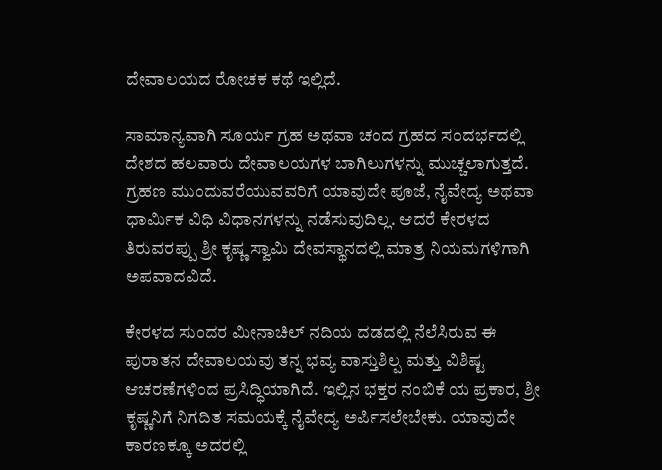ದೇವಾಲಯದ ರೋಚಕ ಕಥೆ ಇಲ್ಲಿದೆ.

ಸಾಮಾನ್ಯವಾಗಿ ಸೂರ್ಯ ಗ್ರಹ ಅಥವಾ ಚಂದ ಗ್ರಹದ ಸಂದರ್ಭದಲ್ಲಿ ದೇಶದ ಹಲವಾರು ದೇವಾಲಯಗಳ ಬಾಗಿಲುಗಳನ್ನು ಮುಚ್ಚಲಾಗುತ್ತದೆ. ಗ್ರಹಣ ಮುಂದುವರೆಯುವವರಿಗೆ ಯಾವುದೇ ಪೂಜೆ, ನೈವೇದ್ಯ ಅಥವಾ ಧಾರ್ಮಿಕ ವಿಧಿ ವಿಧಾನಗಳನ್ನು ನಡೆಸುವುದಿಲ್ಲ. ಆದರೆ ಕೇರಳದ ತಿರುವರಪ್ಪು ಶ್ರೀ ಕೃಷ್ಣ ಸ್ವಾಮಿ ದೇವಸ್ಥಾನದಲ್ಲಿ ಮಾತ್ರ ನಿಯಮಗಳಿಗಾಗಿ ಅಪವಾದವಿದೆ.

ಕೇರಳದ ಸುಂದರ ಮೀನಾಚಿಲ್ ನದಿಯ ದಡದಲ್ಲಿ ನೆಲೆಸಿರುವ ಈ ಪುರಾತನ ದೇವಾಲಯವು ತನ್ನ ಭವ್ಯ ವಾಸ್ತುಶಿಲ್ಪ ಮತ್ತು ವಿಶಿಷ್ಟ ಆಚರಣೆಗಳಿಂದ ಪ್ರಸಿದ್ಧಿಯಾಗಿದೆ. ಇಲ್ಲಿನ ಭಕ್ತರ ನಂಬಿಕೆ ಯ ಪ್ರಕಾರ, ಶ್ರೀ ಕೃಷ್ಣನಿಗೆ ನಿಗದಿತ ಸಮಯಕ್ಕೆ ನೈವೇದ್ಯ ಅರ್ಪಿಸಲೇಬೇಕು. ಯಾವುದೇ ಕಾರಣಕ್ಕೂ ಅದರಲ್ಲಿ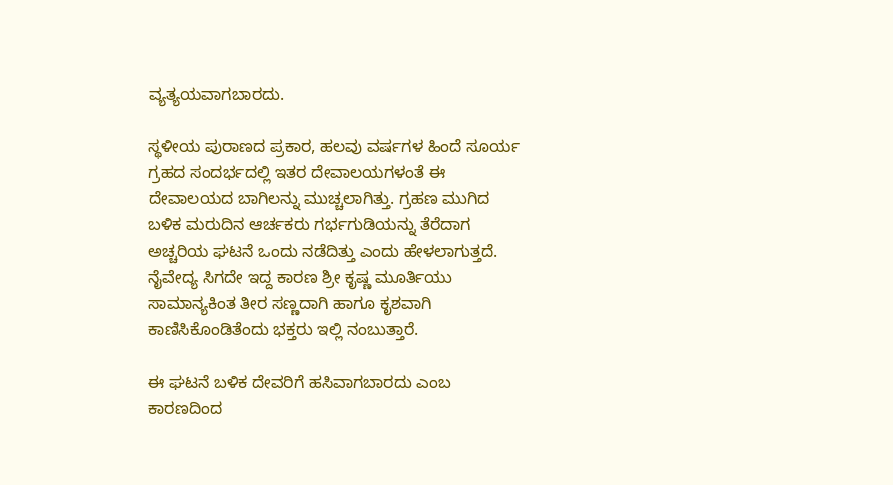ವ್ಯತ್ಯಯವಾಗಬಾರದು.

ಸ್ಥಳೀಯ ಪುರಾಣದ ಪ್ರಕಾರ, ಹಲವು ವರ್ಷಗಳ ಹಿಂದೆ ಸೂರ್ಯ ಗ್ರಹದ ಸಂದರ್ಭದಲ್ಲಿ ಇತರ ದೇವಾಲಯಗಳಂತೆ ಈ ದೇವಾಲಯದ ಬಾಗಿಲನ್ನು ಮುಚ್ಚಲಾಗಿತ್ತು. ಗ್ರಹಣ ಮುಗಿದ ಬಳಿಕ ಮರುದಿನ ಆರ್ಚಕರು ಗರ್ಭಗುಡಿಯನ್ನು ತೆರೆದಾಗ ಅಚ್ಚರಿಯ ಘಟನೆ ಒಂದು ನಡೆದಿತ್ತು ಎಂದು ಹೇಳಲಾಗುತ್ತದೆ. ನೈವೇದ್ಯ ಸಿಗದೇ ಇದ್ದ ಕಾರಣ ಶ್ರೀ ಕೃಷ್ಣ ಮೂರ್ತಿಯು ಸಾಮಾನ್ಯಕಿಂತ ತೀರ ಸಣ್ಣದಾಗಿ ಹಾಗೂ ಕೃಶವಾಗಿ ಕಾಣಿಸಿಕೊಂಡಿತೆಂದು ಭಕ್ತರು ಇಲ್ಲಿ ನಂಬುತ್ತಾರೆ.

ಈ ಘಟನೆ ಬಳಿಕ ದೇವರಿಗೆ ಹಸಿವಾಗಬಾರದು ಎಂಬ ಕಾರಣದಿಂದ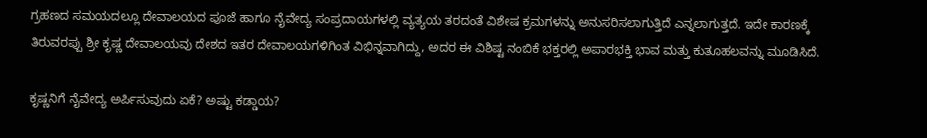ಗ್ರಹಣದ ಸಮಯದಲ್ಲೂ ದೇವಾಲಯದ ಪೂಜೆ ಹಾಗೂ ನೈವೇದ್ಯ ಸಂಪ್ರದಾಯಗಳಲ್ಲಿ ವ್ಯತ್ಯಯ ತರದಂತೆ ವಿಶೇಷ ಕ್ರಮಗಳನ್ನು ಅನುಸರಿಸಲಾಗುತ್ತಿದೆ ಎನ್ನಲಾಗುತ್ತದೆ. ಇದೇ ಕಾರಣಕ್ಕೆ ತಿರುವರಪ್ಪು ಶ್ರೀ ಕೃಷ್ಣ ದೇವಾಲಯವು ದೇಶದ ಇತರ ದೇವಾಲಯಗಳಿಗಿಂತ ವಿಭಿನ್ನವಾಗಿದ್ದು, ಅದರ ಈ ವಿಶಿಷ್ಟ ನಂಬಿಕೆ ಭಕ್ತರಲ್ಲಿ ಅಪಾರಭಕ್ತಿ ಭಾವ ಮತ್ತು ಕುತೂಹಲವನ್ನು ಮೂಡಿಸಿದೆ.

ಕೃಷ್ಣನಿಗೆ ನೈವೇದ್ಯ ಅರ್ಪಿಸುವುದು ಏಕೆ? ಅಷ್ಟು ಕಡ್ಡಾಯ?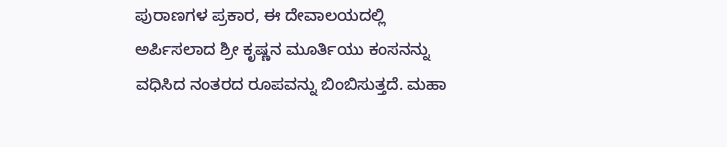ಪುರಾಣಗಳ ಪ್ರಕಾರ, ಈ ದೇವಾಲಯದಲ್ಲಿ ಅರ್ಪಿಸಲಾದ ಶ್ರೀ ಕೃಷ್ಣನ ಮೂರ್ತಿಯು ಕಂಸನನ್ನು ವಧಿಸಿದ ನಂತರದ ರೂಪವನ್ನು ಬಿಂಬಿಸುತ್ತದೆ. ಮಹಾ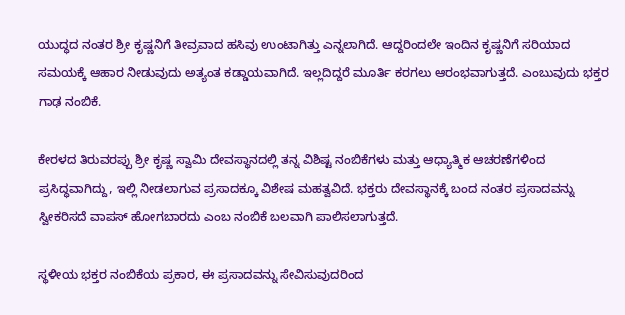ಯುದ್ಧದ ನಂತರ ಶ್ರೀ ಕೃಷ್ಣನಿಗೆ ತೀವ್ರವಾದ ಹಸಿವು ಉಂಟಾಗಿತ್ತು ಎನ್ನಲಾಗಿದೆ. ಆದ್ದರಿಂದಲೇ ಇಂದಿನ ಕೃಷ್ಣನಿಗೆ ಸರಿಯಾದ ಸಮಯಕ್ಕೆ ಆಹಾರ ನೀಡುವುದು ಅತ್ಯಂತ ಕಡ್ಡಾಯವಾಗಿದೆ. ಇಲ್ಲದಿದ್ದರೆ ಮೂರ್ತಿ ಕರಗಲು ಆರಂಭವಾಗುತ್ತದೆ. ಎಂಬುವುದು ಭಕ್ತರ ಗಾಢ ನಂಬಿಕೆ.

ಕೇರಳದ ತಿರುವರಪ್ಪು ಶ್ರೀ ಕೃಷ್ಣ ಸ್ವಾಮಿ ದೇವಸ್ಥಾನದಲ್ಲಿ ತನ್ನ ವಿಶಿಷ್ಟ ನಂಬಿಕೆಗಳು ಮತ್ತು ಆಧ್ಯಾತ್ಮಿಕ ಆಚರಣೆಗಳಿಂದ ಪ್ರಸಿದ್ಧವಾಗಿದ್ದು, ಇಲ್ಲಿ ನೀಡಲಾಗುವ ಪ್ರಸಾದಕ್ಕೂ ವಿಶೇಷ ಮಹತ್ವವಿದೆ. ಭಕ್ತರು ದೇವಸ್ಥಾನಕ್ಕೆ ಬಂದ ನಂತರ ಪ್ರಸಾದವನ್ನು ಸ್ವೀಕರಿಸದೆ ವಾಪಸ್ ಹೋಗಬಾರದು ಎಂಬ ನಂಬಿಕೆ ಬಲವಾಗಿ ಪಾಲಿಸಲಾಗುತ್ತದೆ.

ಸ್ಥಳೀಯ ಭಕ್ತರ ನಂಬಿಕೆಯ ಪ್ರಕಾರ, ಈ ಪ್ರಸಾದವನ್ನು ಸೇವಿಸುವುದರಿಂದ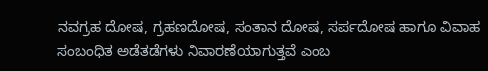ನವಗ್ರಹ ದೋಷ, ಗ್ರಹಣದೋಷ, ಸಂತಾನ ದೋಷ, ಸರ್ಪದೋಷ ಹಾಗೂ ವಿವಾಹ ಸಂಬಂಧಿತ ಅಡೆತಡೆಗಳು ನಿವಾರಣೆಯಾಗುತ್ತವೆ ಎಂಬ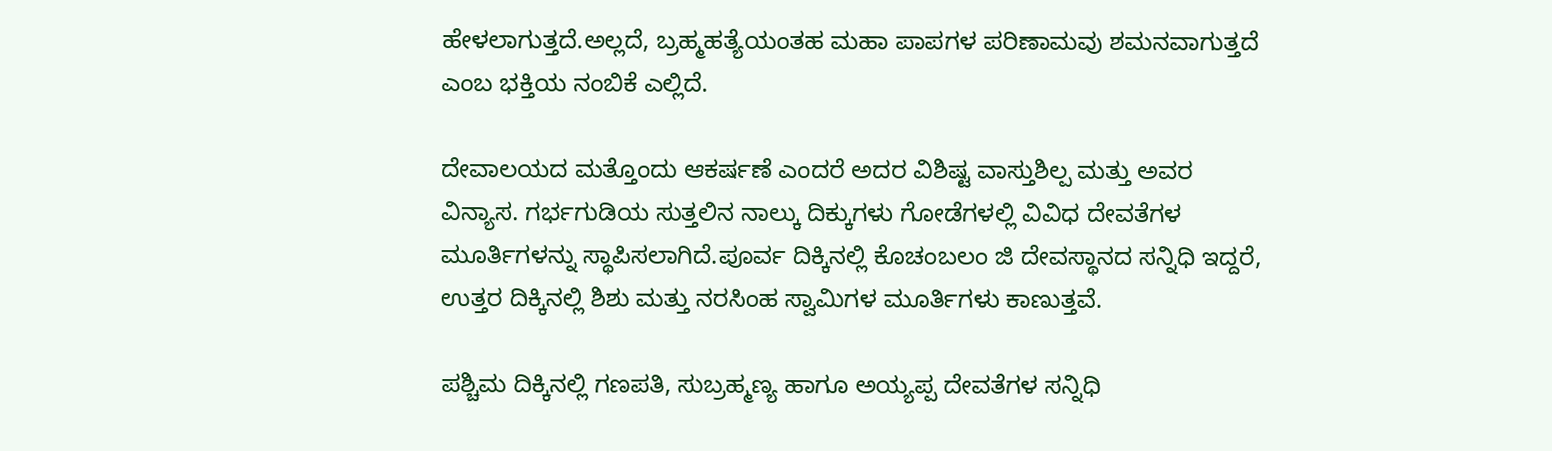ಹೇಳಲಾಗುತ್ತದೆ.ಅಲ್ಲದೆ, ಬ್ರಹ್ಮಹತ್ಯೆಯಂತಹ ಮಹಾ ಪಾಪಗಳ ಪರಿಣಾಮವು ಶಮನವಾಗುತ್ತದೆ ಎಂಬ ಭಕ್ತಿಯ ನಂಬಿಕೆ ಎಲ್ಲಿದೆ.

ದೇವಾಲಯದ ಮತ್ತೊಂದು ಆಕರ್ಷಣೆ ಎಂದರೆ ಅದರ ವಿಶಿಷ್ಟ ವಾಸ್ತುಶಿಲ್ಪ ಮತ್ತು ಅವರ ವಿನ್ಯಾಸ. ಗರ್ಭಗುಡಿಯ ಸುತ್ತಲಿನ ನಾಲ್ಕು ದಿಕ್ಕುಗಳು ಗೋಡೆಗಳಲ್ಲಿ ವಿವಿಧ ದೇವತೆಗಳ ಮೂರ್ತಿಗಳನ್ನು ಸ್ಥಾಪಿಸಲಾಗಿದೆ.ಪೂರ್ವ ದಿಕ್ಕಿನಲ್ಲಿ ಕೊಚಂಬಲಂ ಜಿ ದೇವಸ್ಥಾನದ ಸನ್ನಿಧಿ ಇದ್ದರೆ, ಉತ್ತರ ದಿಕ್ಕಿನಲ್ಲಿ ಶಿಶು ಮತ್ತು ನರಸಿಂಹ ಸ್ವಾಮಿಗಳ ಮೂರ್ತಿಗಳು ಕಾಣುತ್ತವೆ.

ಪಶ್ಚಿಮ ದಿಕ್ಕಿನಲ್ಲಿ ಗಣಪತಿ, ಸುಬ್ರಹ್ಮಣ್ಯ ಹಾಗೂ ಅಯ್ಯಪ್ಪ ದೇವತೆಗಳ ಸನ್ನಿಧಿ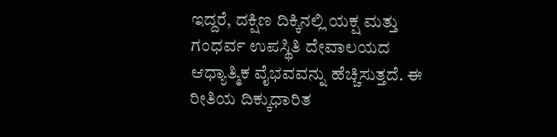ಇದ್ದರೆ, ದಕ್ಷಿಣ ದಿಕ್ಕಿನಲ್ಲಿ ಯಕ್ಷ ಮತ್ತು ಗಂಧರ್ವ ಉಪಸ್ಥಿತಿ ದೇವಾಲಯದ ಆಧ್ಯಾತ್ಮಿಕ ವೈಭವವನ್ನು ಹೆಚ್ಚಿಸುತ್ತದೆ. ಈ ರೀತಿಯ ದಿಕ್ಕುಧಾರಿತ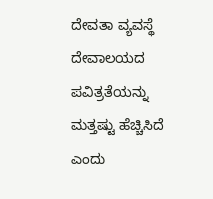ದೇವತಾ ವ್ಯವಸ್ಥೆ ದೇವಾಲಯದ ಪವಿತ್ರತೆಯನ್ನು ಮತ್ತಷ್ಟು ಹೆಚ್ಚಿಸಿದೆ ಎಂದು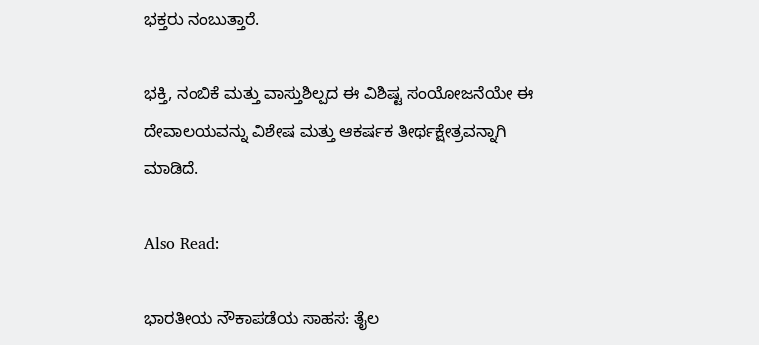ಭಕ್ತರು ನಂಬುತ್ತಾರೆ.

ಭಕ್ತಿ, ನಂಬಿಕೆ ಮತ್ತು ವಾಸ್ತುಶಿಲ್ಪದ ಈ ವಿಶಿಷ್ಟ ಸಂಯೋಜನೆಯೇ ಈ ದೇವಾಲಯವನ್ನು ವಿಶೇಷ ಮತ್ತು ಆಕರ್ಷಕ ತೀರ್ಥಕ್ಷೇತ್ರವನ್ನಾಗಿ ಮಾಡಿದೆ.

Also Read:

ಭಾರತೀಯ ನೌಕಾಪಡೆಯ ಸಾಹಸ: ತೈಲ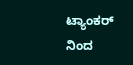ಟ್ಯಾಂಕರ್ ನಿಂದ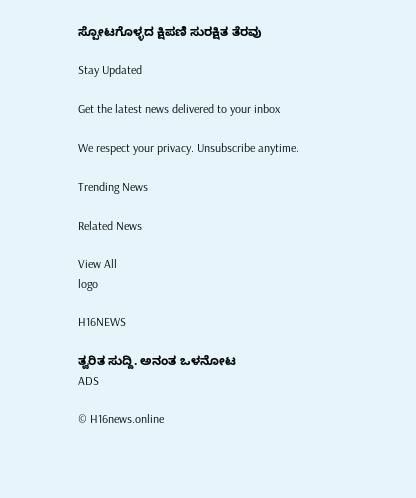ಸ್ಪೋಟಗೊಳ್ಳದ ಕ್ಷಿಪಣಿ ಸುರಕ್ಷಿತ ತೆರವು

Stay Updated

Get the latest news delivered to your inbox

We respect your privacy. Unsubscribe anytime.

Trending News

Related News

View All
logo

H16NEWS

ತ್ವರಿತ ಸುದ್ದಿ. ಅನಂತ ಒಳನೋಟ
ADS

© H16news.online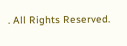. All Rights Reserved.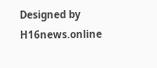Designed by H16news.online